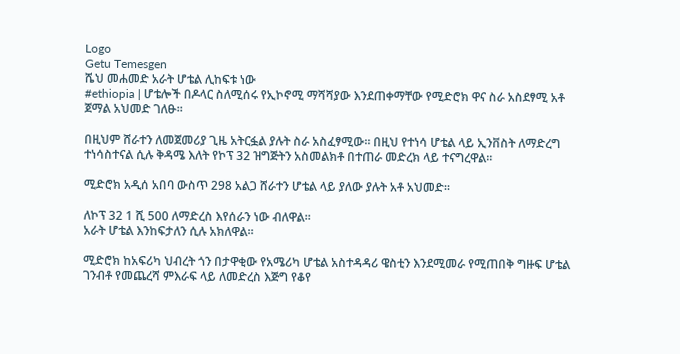Logo
Getu Temesgen
ሼህ መሐመድ አራት ሆቴል ሊከፍቱ ነው
#ethiopia | ሆቴሎች በዶላር ስለሚሰሩ የኢኮኖሚ ማሻሻያው እንደጠቀማቸው የሚድሮክ ዋና ስራ አስደፃሚ አቶ ጀማል አህመድ ገለፁ።

በዚህም ሸራተን ለመጀመሪያ ጊዜ አትርፏል ያሉት ስራ አስፈፃሚው። በዚህ የተነሳ ሆቴል ላይ ኢንቨስት ለማድረግ ተነሳስተናል ሲሉ ቅዳሜ እለት የኮፕ 32 ዝግጅትን አስመልክቶ በተጠራ መድረክ ላይ ተናግረዋል።

ሚድሮክ አዲሰ አበባ ውስጥ 298 አልጋ ሸራተን ሆቴል ላይ ያለው ያሉት አቶ አህመድ።

ለኮፕ 32 1 ሺ 500 ለማድረስ እየሰራን ነው ብለዋል።
አራት ሆቴል እንከፍታለን ሲሉ አክለዋል።

ሚድሮክ ከአፍሪካ ህብረት ጎን በታዋቂው የአሜሪካ ሆቴል አስተዳዳሪ ዌስቲን እንደሚመራ የሚጠበቅ ግዙፍ ሆቴል ገንብቶ የመጨረሻ ምእራፍ ላይ ለመድረስ እጅግ የቆየ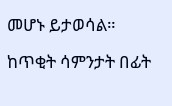መሆኑ ይታወሳል።

ከጥቂት ሳምንታት በፊት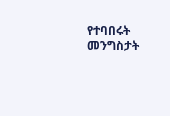የተባበሩት መንግስታት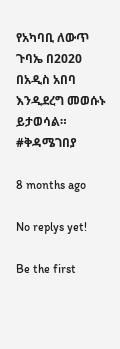የአካባቢ ለውጥ ጉባኤ በ2020 በአዲስ አበባ እንዲደረግ መወሱኑ ይታወሳል።
#ቅዳሜገበያ

8 months ago

No replys yet!

Be the first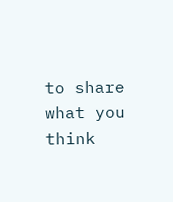to share what you think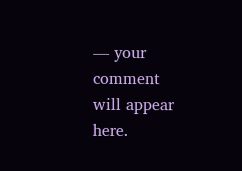— your comment will appear here.